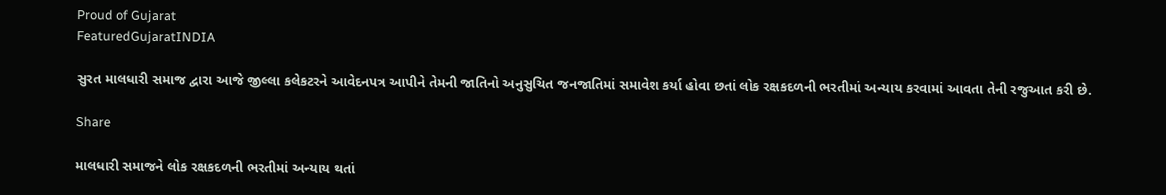Proud of Gujarat
FeaturedGujaratINDIA

સુરત માલધારી સમાજ દ્વારા આજે જીલ્લા કલેકટરને આવેદનપત્ર આપીને તેમની જાતિનો અનુસુચિત જનજાતિમાં સમાવેશ કર્યા હોવા છતાં લોક રક્ષકદળની ભરતીમાં અન્યાય કરવામાં આવતા તેની રજુઆત કરી છે.

Share

માલધારી સમાજને લોક રક્ષકદળની ભરતીમાં અન્યાય થતાં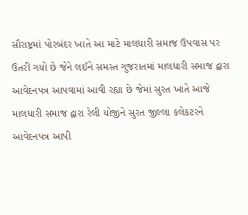સૌરાષ્ટ્રમાં પોરબંદર ખાતે આ માટે માલધારી સમાજ ઉપવાસ પર ઉતરી ગયો છે જેને લઈને સમસ્ત ગુજરાતમાં માલધારી સમાજ દ્વારા આવેદનપત્ર આપવામાં આવી રહ્યા છે જેમાં સુરત ખાતે આજે માલધારી સમાજ દ્વારા રેલી યોજીને સુરત જીલ્લા કલેકટરને આવેદનપત્ર આપી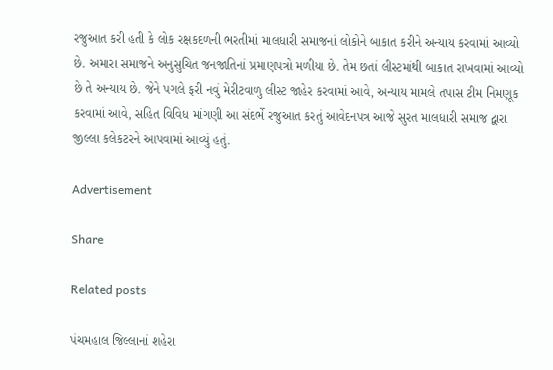રજુઆત કરી હતી કે લોક રક્ષકદળની ભરતીમાં માલધારી સમાજનાં લોકોને બાકાત કરીને અન્યાય કરવામાં આવ્યો છે. અમારા સમાજને અનુસુચિત જનજાતિનાં પ્રમાણપત્રો મળીયા છે. તેમ છતાં લીસ્ટમાંથી બાકાત રાખવામાં આવ્યો છે તે અન્યાય છે. જેને પગલે ફરી નવું મેરીટવાળુ લીસ્ટ જાહેર કરવામાં આવે, અન્યાય મામલે તપાસ ટીમ નિમણૂક કરવામાં આવે, સહિત વિવિધ માંગણી આ સંદર્ભે રજુઆત કરતું આવેદનપત્ર આજે સુરત માલધારી સમાજ દ્વારા જીલ્લા કલેકટરને આપવામાં આવ્યું હતું.

Advertisement

Share

Related posts

પંચમહાલ જિલ્લાનાં શહેરા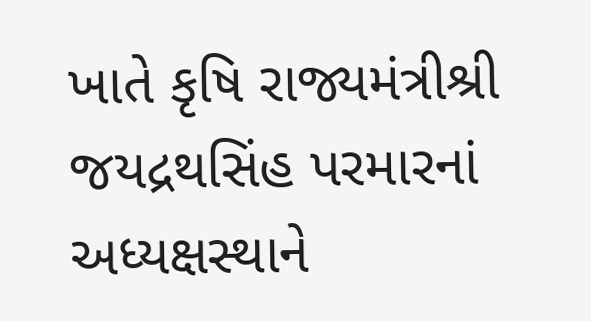ખાતે કૃષિ રાજ્યમંત્રીશ્રી જયદ્રથસિંહ પરમારનાં અધ્યક્ષસ્થાને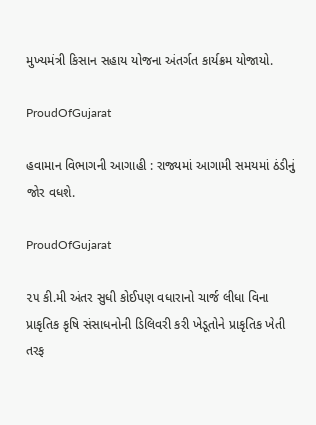મુખ્‍યમંત્રી કિસાન સહાય યોજના અંતર્ગત કાર્યક્રમ યોજાયો.

ProudOfGujarat

હવામાન વિભાગની આગાહી : રાજ્યમાં આગામી સમયમાં ઠંડીનું જોર વધશે.

ProudOfGujarat

૨૫ કી.મી અંતર સુધી કોઈપણ વધારાનો ચાર્જ લીધા વિના પ્રાકૃતિક કૃષિ સંસાધનોની ડિલિવરી કરી ખેડૂતોને પ્રાકૃતિક ખેતી તરફ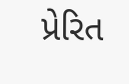પ્રેરિત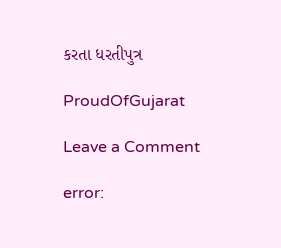કરતા ધરતીપુત્ર

ProudOfGujarat

Leave a Comment

error: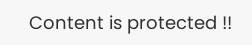Content is protected !!